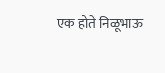एक होते निळूभाऊ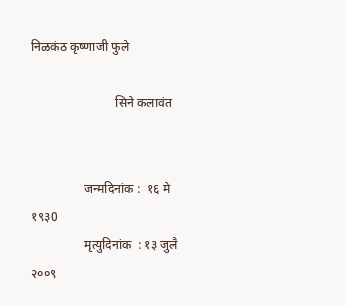निळकंठ कृष्णाजी फुले

                           सिने कलावंत


                 जन्मदिनांक :  १६ मे १९३0
                 मृत्युदिनांक  : १३ जुलै २००९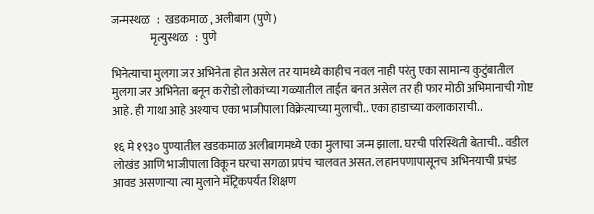जन्मस्थळ   :  खडकमाळ , अलीबाग (पुणे)
                 मृत्युस्थळ   :  पुणे

भिनेत्याचा मुलगा जर अभिनेता होत असेल तर यामध्ये काहीच नवल नाही परंतु एका सामान्य कुटुंबातील मुलगा जर अभिनेता बनून करोडो लोकांच्या गळ्यातील ताईत बनत असेल तर ही फार मोठी अभिमानाची गोष्ट आहे. ही गाथा आहे अश्याच एका भाजीपाला विक्रेत्याच्या मुलाची.. एका हाडाच्या कलाकाराची..

१६ मे १९३० पुण्यातील खडकमाळ अलीबागमध्ये एका मुलाचा जन्म झाला. घरची परिस्थिती बेताची.. वडील लोखंड आणि भाजीपाला विकून घरचा सगळा प्रपंच चालवत असत. लहानपणापासूनच अभिनयाची प्रचंड आवड असणाऱ्या त्या मुलाने मॅट्रिकपर्यंत शिक्षण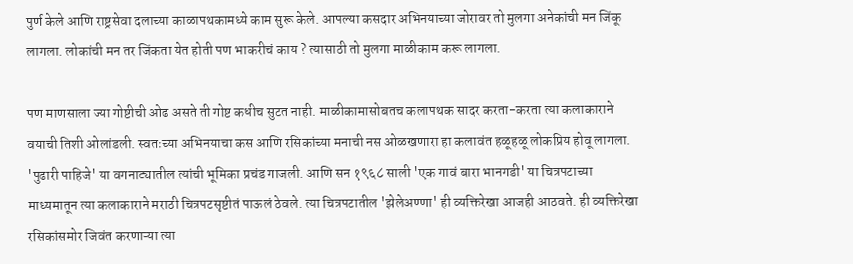पुर्ण केले आणि राष्ट्रसेवा दलाच्या काळापथकामध्ये काम सुरू केले. आपल्या कसदार अभिनयाच्या जोरावर तो मुलगा अनेकांची मन जिंकू लागला. लोकांची मन तर जिंकता येत होती पण भाकरीचं काय ? त्यासाठी तो मुलगा माळीकाम करू लागला.

पण माणसाला ज्या गोष्टीची ओढ असते ती गोष्ट कधीच सुटत नाही. माळीकामासोबतच कलापथक सादर करता-करता त्या कलाकाराने वयाची तिशी ओलांडली. स्वतःच्या अभिनयाचा कस आणि रसिकांच्या मनाची नस ओळखणारा हा कलावंत हळूहळू लोकप्रिय होवू लागला. 'पुढारी पाहिजे' या वगनाट्यातील त्यांची भूमिका प्रचंड गाजली. आणि सन १९६८ साली 'एक गावं बारा भानगडी' या चित्रपटाच्या माध्यमातून त्या कलाकाराने मराठी चित्रपटसृष्टीतं पाऊलं ठेवले. त्या चित्रपटातील 'झेलेअण्णा' ही व्यक्तिरेखा आजही आठवते. ही व्यक्तिरेखा रसिकांसमोर जिवंत करणाऱ्या त्या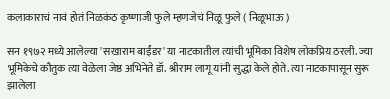कलाकाराचं नावं होतं निळकंठ कृष्णाजी फुले म्हणजेचं निळू फुले ( निळूभाऊ )

सन १९७२ मध्ये आलेल्या 'सखाराम बाईंडर' या नाटकातील त्यांची भूमिका विशेष लोकप्रिय ठरली. ज्या भूमिकेचे कौतुक त्या वेळेला जेष्ठ अभिनेते डॉ. श्रीराम लागू यांनी सुद्धा केले होते. त्या नाटकापासून सुरू झालेला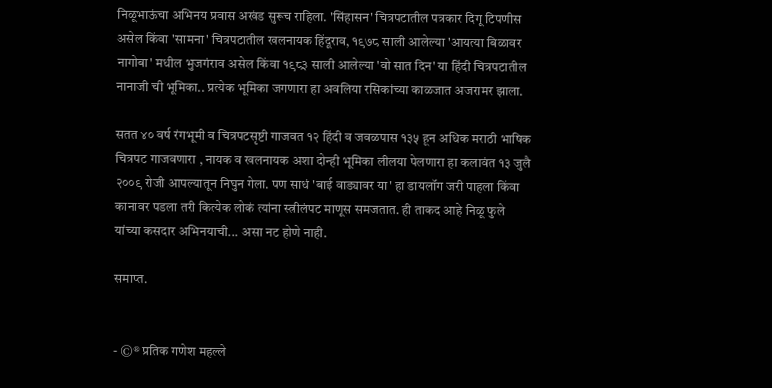निळूभाऊंचा अभिनय प्रवास अखंड सुरूच राहिला. 'सिंहासन' चित्रपटातील पत्रकार दिगू टिपणीस असेल किंवा 'सामना' चित्रपटातील खलनायक हिंदूराव, १९७८ साली आलेल्या 'आयत्या बिळावर नागोबा' मधील भुजगंराव असेल किंवा १९८३ साली आलेल्या 'वो सात दिन' या हिंदी चित्रपटातील नानाजी ची भूमिका.. प्रत्येक भूमिका जगणारा हा अवलिया रसिकांच्या काळजात अजरामर झाला.

सतत ४० वर्ष रंगभूमी व चित्रपटसृष्टी गाजवत १२ हिंदी व जवळपास १३५ हून अधिक मराठी भाषिक चित्रपट गाजवणारा , नायक व खलनायक अशा दोन्ही भूमिका लीलया पेलणारा हा कलावंत १३ जुलै २००९ रोजी आपल्यातून निघुन गेला. पण साधं 'बाई वाड्यावर या' हा डायलॉग जरी पाहला किंवा कानावर पडला तरी कित्येक लोकं त्यांना स्त्रीलंपट माणूस समजतात. ही ताकद आहे निळू फुले यांच्या कसदार अभिनयाची... असा नट होणे नाही.

समाप्त.


- ©® प्रतिक गणेश महल्ले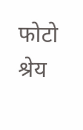फोटो श्रेय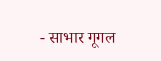- साभार गूगल